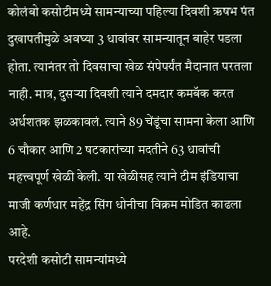कोलंबो कसोटीमध्ये सामन्याच्या पहिल्या दिवशी ऋषभ पंत दुखापतीमुळे अवघ्या 3 धावांवर सामन्यातून बाहेर पडला होता. त्यानंतर तो दिवसाचा खेळ संपेपर्यंत मैदानात परतला नाही. मात्र, दुसऱ्या दिवशी त्याने दमदार कमबॅक करत अर्धशतक झळकावलं. त्याने 89 चेंडूंचा सामना केला आणि 6 चौकार आणि 2 षटकारांच्या मदतीने 63 धावांची महत्त्वपूर्ण खेळी केली. या खेळीसह त्याने टीम इंडियाचा माजी कर्णधार महेंद्र सिंग धोनीचा विक्रम मोडित काढला आहे.
परदेशी कसोटी सामन्यांमध्ये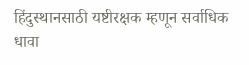हिंदुस्थानसाठी यष्टीरक्षक म्हणून सर्वाधिक धावा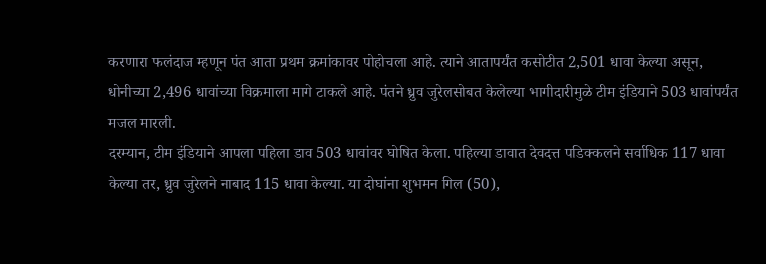करणारा फलंदाज म्हणून पंत आता प्रथम क्रमांकावर पोहोचला आहे. त्याने आतापर्यंत कसोटीत 2,501 धावा केल्या असून, धोनीच्या 2,496 धावांच्या विक्रमाला मागे टाकले आहे. पंतने ध्रुव जुरेलसोबत केलेल्या भागीदारीमुळे टीम इंडियाने 503 धावांपर्यंत मजल मारली.
दरम्यान, टीम इंडियाने आपला पहिला डाव 503 धावांवर घोषित केला. पहिल्या डावात देवदत्त पडिक्कलने सर्वाधिक 117 धावा केल्या तर, ध्रुव जुरेलने नाबाद 115 धावा केल्या. या दोघांना शुभमन गिल (50),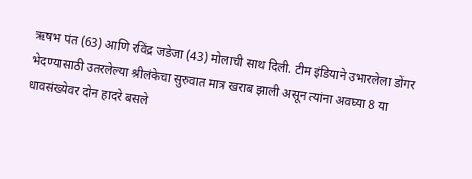ऋषभ पंत (63) आणि रविंद्र जडेजा (43) मोलाची साथ दिली. टीम इंडियाने उभारलेला डोंगर भेदण्यासाठी उतरलेल्या श्रीलंकेचा सुरुवात मात्र खराब झाली असून त्यांना अवघ्या 8 या धावसंख्येवर दोन हादरे बसले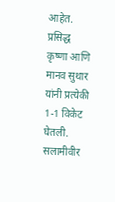आहेत. प्रसिद्ध कृष्णा आणि मानव सुथार यांनी प्रत्येकी 1-1 विकेट घेतली. सलामीवीर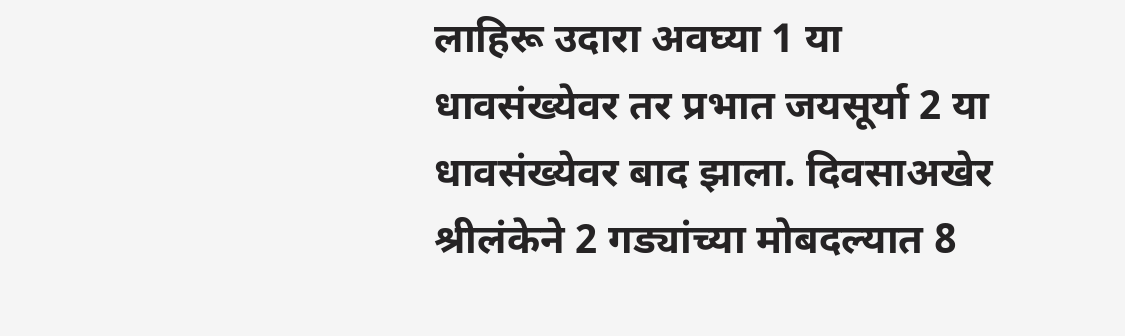लाहिरू उदारा अवघ्या 1 या धावसंख्येवर तर प्रभात जयसूर्या 2 या धावसंख्येवर बाद झाला. दिवसाअखेर श्रीलंकेने 2 गड्यांच्या मोबदल्यात 8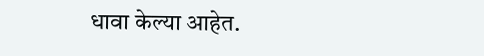धावा केल्या आहेत.